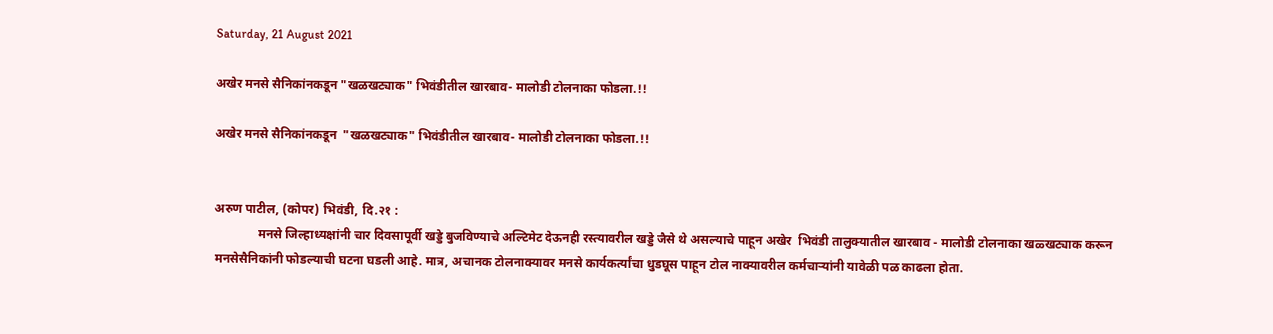Saturday, 21 August 2021

अखेर मनसे सैनिकांनकडून "खळखट्याक" भिवंडीतील खारबाव- मालोडी टोलनाका फोडला.!!

अखेर मनसे सैनिकांनकडून  "खळखट्याक" भिवंडीतील खारबाव- मालोडी टोलनाका फोडला.!!


अरुण पाटील, (कोपर) भिवंडी, दि.२१ :
              मनसे जिल्हाध्यक्षांनी चार दिवसापूर्वी खड्डे बुजविण्याचे अल्टिमेट देऊनही रस्त्यावरील खड्डे जैसे थे असल्याचे पाहून अखेर  भिवंडी तालुक्यातील खारबाव - मालोडी टोलनाका खळ्खट्याक करून मनसेसैनिकांनी फोडल्याची घटना घडली आहे. मात्र, अचानक टोलनाक्यावर मनसे कार्यकर्त्यांचा धुडघूस पाहून टोल नाक्यावरील कर्मचाऱ्यांनी यावेळी पळ काढला होता.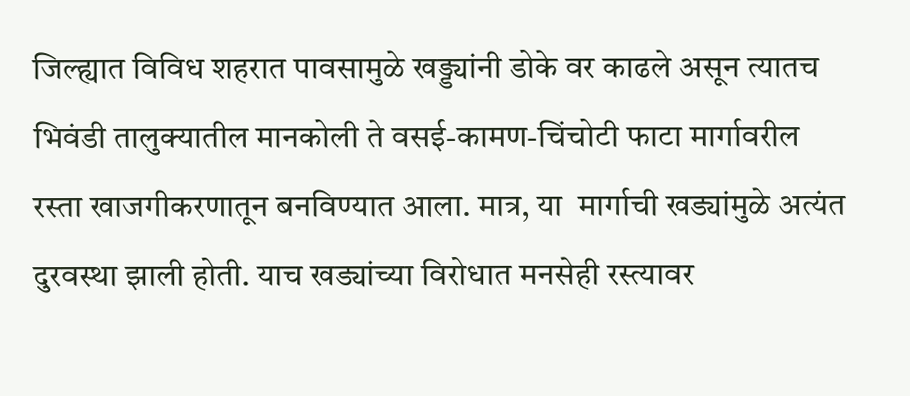जिल्ह्यात विविध शहरात पावसामुळे खड्ड्यांनी डोके वर काढले असून त्यातच भिवंडी तालुक्यातील मानकोली ते वसई-कामण-चिंचोटी फाटा मार्गावरील  रस्ता खाजगीकरणातून बनविण्यात आला. मात्र, या  मार्गाची खड्यांमुळे अत्यंत दुरवस्था झाली होती. याच खड्यांच्या विरोधात मनसेही रस्त्यावर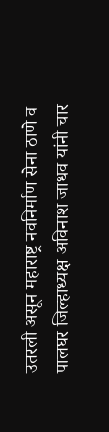उतरली असून महाराष्ट्र नवनिर्माण सेना ठाणे व पालघर जिल्हाध्यक्ष अविनाश जाधव यांनी चार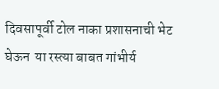दिवसापूर्वी टोल नाका प्रशासनाची भेट घेऊन  या रस्त्या बाबत गांभीर्य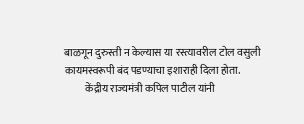बाळगून दुरुस्ती न केल्यास या रस्त्यावरील टोल वसुली कायमस्वरूपी बंद पडण्याचा इशाराही दिला होता.
          केंद्रीय राज्यमंत्री कपिल पाटील यांनी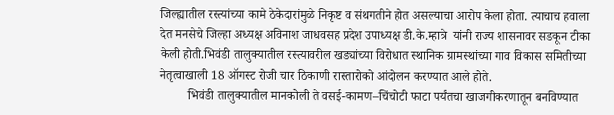जिल्ह्यातील रस्त्यांच्या कामे ठेकेदारांमुळे निकृष्ट व संथगतीने होत असल्याचा आरोप केला होता. त्याचाच हवाला देत मनसेचे जिल्हा अध्यक्ष अविनाश जाधवसह प्रदेश उपाध्यक्ष डी.के.म्हात्रे  यांनी राज्य शासनावर सडकून टीका केली होती.भिवंडी तालुक्यातील रस्त्यावरील खड्यांच्या विरोधात स्थानिक ग्रामस्थांच्या गाव विकास समितीच्या नेतृत्वाखाली 18 ऑगस्ट रोजी चार ठिकाणी रास्तारोको आंदोलन करण्यात आले होते.
         भिवंडी तालुक्यातील मानकोली ते वसई-कामण–चिंचोटी फाटा पर्यंतचा खाजगीकरणातून बनविण्यात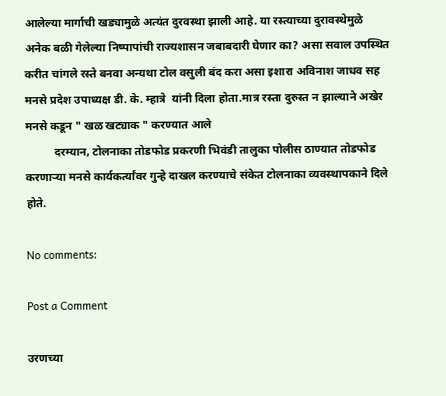आलेल्या मार्गाची खड्यामुळे अत्यंत दुरवस्था झाली आहे. या रस्त्याच्या दुरावस्थेमुळे अनेक बळी गेलेल्या निष्पापांची राज्यशासन जबाबदारी घेणार का? असा सवाल उपस्थित करीत चांगले रस्ते बनवा अन्यथा टोल वसुली बंद करा असा इशारा अविनाश जाधव सह मनसे प्रदेश उपाध्यक्ष डी. के. म्हात्रे  यांनी दिला होता.मात्र रस्ता दुरुस्त न झाल्याने अखेर मनसे कडून " खळ खट्याक " करण्यात आले
          दरम्यान, टोलनाका तोडफोड प्रकरणी भिवंडी तालुका पोलीस ठाण्यात तोडफोड करणाऱ्या मनसे कार्यकर्त्यांवर गुन्हे दाखल करण्याचे संकेत टोलनाका व्यवस्थापकाने दिले होते.

No comments:

Post a Comment

उरणच्या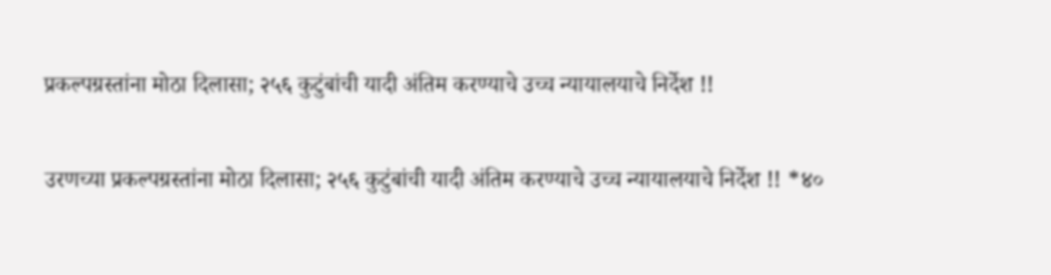प्रकल्पग्रस्तांना मोठा दिलासा; २५६ कुटुंबांची यादी अंतिम करण्याचे उच्च न्यायालयाचे निर्देश !!

उरणच्या प्रकल्पग्रस्तांना मोठा दिलासा; २५६ कुटुंबांची यादी अंतिम करण्याचे उच्च न्यायालयाचे निर्देश !! *४०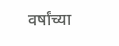वर्षांच्या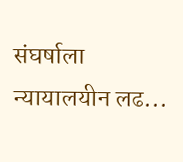संघर्षाला न्यायालयीन लढ...